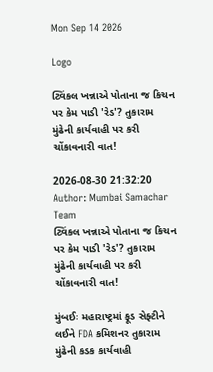Mon Sep 14 2026

Logo

ટ્વિંકલ ખન્નાએ પોતાના જ કિચન પર કેમ પાડી 'રેડ'? તુકારામ મુંઢેની કાર્યવાહી પર કરી ચોંકાવનારી વાત!

2026-08-30 21:32:20
Author: Mumbai Samachar Team
ટ્વિંકલ ખન્નાએ પોતાના જ કિચન પર કેમ પાડી 'રેડ'? તુકારામ મુંઢેની કાર્યવાહી પર કરી ચોંકાવનારી વાત!

મુંબઈઃ મહારાષ્ટ્રમાં ફૂડ સેફ્ટીને લઈને FDA કમિશનર તુકારામ મુંઢેની કડક કાર્યવાહી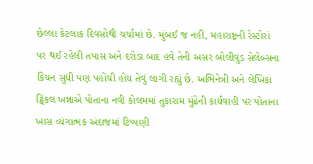છેલ્લા કેટલાક દિવસોથી ચર્ચામાં છે. મુંબઈ જ નહીં, મહારાષ્ટ્રની રેસ્ટોરાં પર થઈ રહેલી તપાસ અને દરોડા બાદ હવે તેની અસર બોલીવુડ સેલેબ્સના કિચન સુધી પણ પહોંચી હોય તેવું લાગી રહ્યું છે. અભિનેત્રી અને લેખિકા ટ્વિંકલ ખન્નાએ પોતાના નવી કોલમમાં તુકારામ મુંઢેની કાર્યવાહી પર પોતાના ખાસ વ્યંગાત્મક અંદાજમાં ટિપ્પણી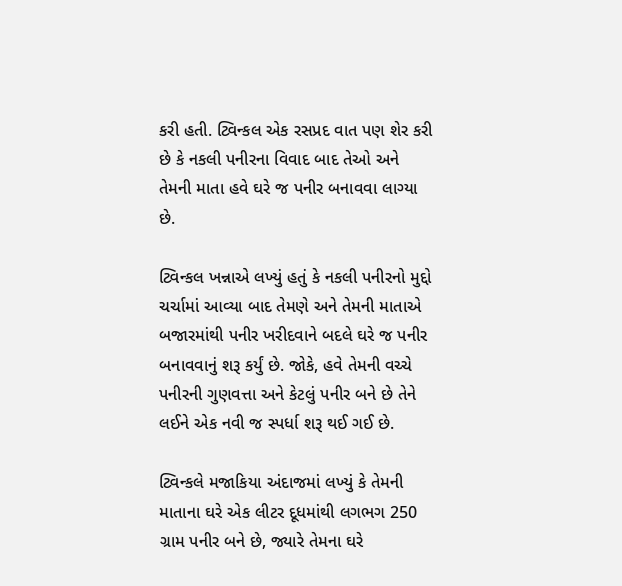કરી હતી. ટ્વિન્કલ એક રસપ્રદ વાત પણ શેર કરી છે કે નકલી પનીરના વિવાદ બાદ તેઓ અને તેમની માતા હવે ઘરે જ પનીર બનાવવા લાગ્યા છે.

ટ્વિન્કલ ખન્નાએ લખ્યું હતું કે નકલી પનીરનો મુદ્દો ચર્ચામાં આવ્યા બાદ તેમણે અને તેમની માતાએ બજારમાંથી પનીર ખરીદવાને બદલે ઘરે જ પનીર બનાવવાનું શરૂ કર્યું છે. જોકે, હવે તેમની વચ્ચે પનીરની ગુણવત્તા અને કેટલું પનીર બને છે તેને લઈને એક નવી જ સ્પર્ધા શરૂ થઈ ગઈ છે.

ટ્વિન્કલે મજાકિયા અંદાજમાં લખ્યું કે તેમની માતાના ઘરે એક લીટર દૂધમાંથી લગભગ 250 ગ્રામ પનીર બને છે, જ્યારે તેમના ઘરે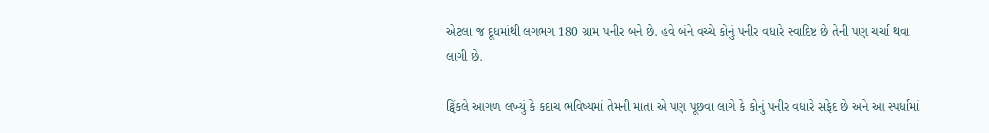એટલા જ દૂધમાંથી લગભગ 180 ગ્રામ પનીર બને છે. હવે બંને વચ્ચે કોનું પનીર વધારે સ્વાદિષ્ટ છે તેની પણ ચર્ચા થવા લાગી છે.

ટ્વિંકલે આગળ લખ્યું કે કદાચ ભવિષ્યમાં તેમની માતા એ પણ પૂછવા લાગે કે કોનું પનીર વધારે સફેદ છે અને આ સ્પર્ધામાં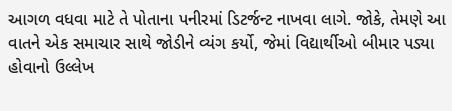આગળ વધવા માટે તે પોતાના પનીરમાં ડિટર્જન્ટ નાખવા લાગે. જોકે, તેમણે આ વાતને એક સમાચાર સાથે જોડીને વ્યંગ કર્યો, જેમાં વિદ્યાર્થીઓ બીમાર પડ્યા હોવાનો ઉલ્લેખ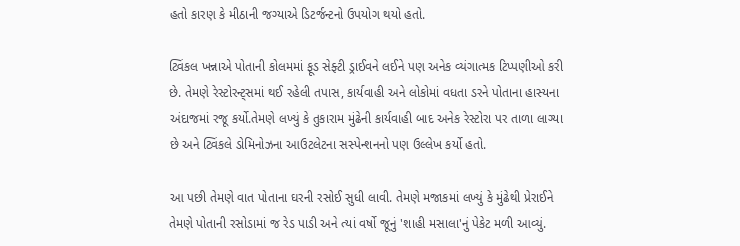હતો કારણ કે મીઠાની જગ્યાએ ડિટર્જન્ટનો ઉપયોગ થયો હતો.

ટ્વિંકલ ખન્નાએ પોતાની કોલમમાં ફૂડ સેફ્ટી ડ્રાઈવને લઈને પણ અનેક વ્યંગાત્મક ટિપ્પણીઓ કરી છે. તેમણે રેસ્ટોરન્ટ્સમાં થઈ રહેલી તપાસ, કાર્યવાહી અને લોકોમાં વધતા ડરને પોતાના હાસ્યના અંદાજમાં રજૂ કર્યો.તેમણે લખ્યું કે તુકારામ મુંઢેની કાર્યવાહી બાદ અનેક રેસ્ટોરા પર તાળા લાગ્યા છે અને ટ્વિંકલે ડોમિનોઝના આઉટલેટના સસ્પેન્શનનો પણ ઉલ્લેખ કર્યો હતો.

આ પછી તેમણે વાત પોતાના ઘરની રસોઈ સુધી લાવી. તેમણે મજાકમાં લખ્યું કે મુંઢેથી પ્રેરાઈને તેમણે પોતાની રસોડામાં જ રેડ પાડી અને ત્યાં વર્ષો જૂનું 'શાહી મસાલા'નું પેકેટ મળી આવ્યું.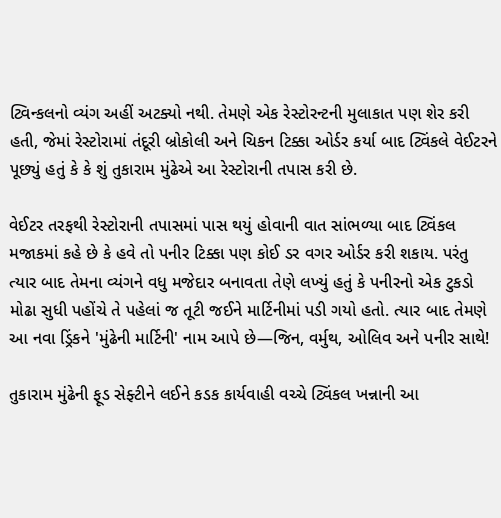ટ્વિન્કલનો વ્યંગ અહીં અટક્યો નથી. તેમણે એક રેસ્ટોરન્ટની મુલાકાત પણ શેર કરી હતી, જેમાં રેસ્ટોરામાં તંદૂરી બ્રોકોલી અને ચિકન ટિક્કા ઓર્ડર કર્યા બાદ ટ્વિંકલે વેઈટરને પૂછ્યું હતું કે કે શું તુકારામ મુંઢેએ આ રેસ્ટોરાની તપાસ કરી છે.

વેઈટર તરફથી રેસ્ટોરાની તપાસમાં પાસ થયું હોવાની વાત સાંભળ્યા બાદ ટ્વિંકલ મજાકમાં કહે છે કે હવે તો પનીર ટિક્કા પણ કોઈ ડર વગર ઓર્ડર કરી શકાય. પરંતુ ત્યાર બાદ તેમના વ્યંગને વધુ મજેદાર બનાવતા તેણે લખ્યું હતું કે પનીરનો એક ટુકડો મોઢા સુધી પહોંચે તે પહેલાં જ તૂટી જઈને માર્ટિનીમાં પડી ગયો હતો. ત્યાર બાદ તેમણે આ નવા ડ્રિંકને 'મુંઢેની માર્ટિની' નામ આપે છે—જિન, વર્મુથ, ઓલિવ અને પનીર સાથે!

તુકારામ મુંઢેની ફૂડ સેફ્ટીને લઈને કડક કાર્યવાહી વચ્ચે ટ્વિંકલ ખન્નાની આ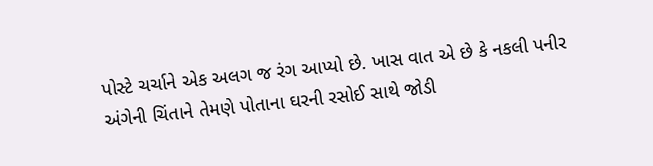પોસ્ટે ચર્ચાને એક અલગ જ રંગ આપ્યો છે. ખાસ વાત એ છે કે નકલી પનીર અંગેની ચિંતાને તેમણે પોતાના ઘરની રસોઈ સાથે જોડી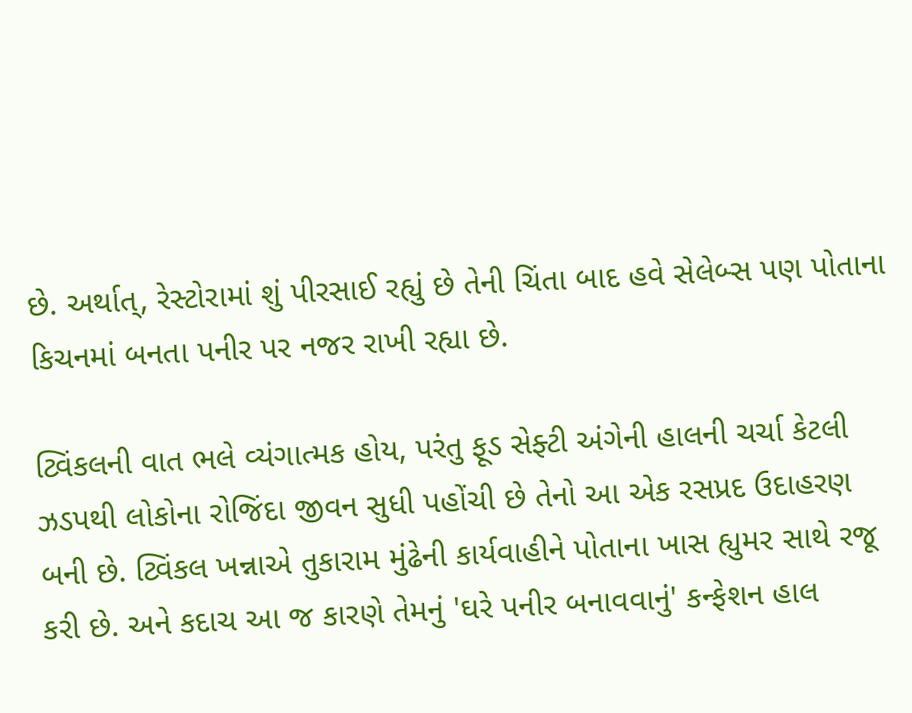છે. અર્થાત્, રેસ્ટોરામાં શું પીરસાઈ રહ્યું છે તેની ચિંતા બાદ હવે સેલેબ્સ પણ પોતાના કિચનમાં બનતા પનીર પર નજર રાખી રહ્યા છે.

ટ્વિંકલની વાત ભલે વ્યંગાત્મક હોય, પરંતુ ફૂડ સેફ્ટી અંગેની હાલની ચર્ચા કેટલી ઝડપથી લોકોના રોજિંદા જીવન સુધી પહોંચી છે તેનો આ એક રસપ્રદ ઉદાહરણ બની છે. ટ્વિંકલ ખન્નાએ તુકારામ મુંઢેની કાર્યવાહીને પોતાના ખાસ હ્યુમર સાથે રજૂ કરી છે. અને કદાચ આ જ કારણે તેમનું 'ઘરે પનીર બનાવવાનું' કન્ફેશન હાલ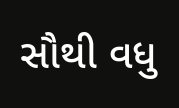સૌથી વધુ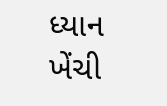ધ્યાન ખેંચી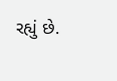રહ્યું છે.